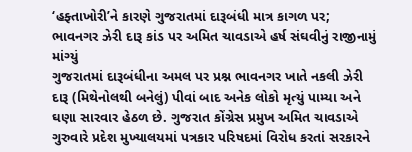‘હફ્તાખોરી’ને કારણે ગુજરાતમાં દારૂબંધી માત્ર કાગળ પર; ભાવનગર ઝેરી દારૂ કાંડ પર અમિત ચાવડાએ હર્ષ સંઘવીનું રાજીનામું માંગ્યું
ગુજરાતમાં દારૂબંધીના અમલ પર પ્રશ્ન ભાવનગર ખાતે નકલી ઝેરી દારૂ (મિથેનોલથી બનેલું) પીવાં બાદ અનેક લોકો મૃત્યું પામ્યા અને ઘણા સારવાર હેઠળ છે. ગુજરાત કોંગ્રેસ પ્રમુખ અમિત ચાવડાએ ગુરુવારે પ્રદેશ મુખ્યાલયમાં પત્રકાર પરિષદમાં વિરોધ કરતાં સરકારને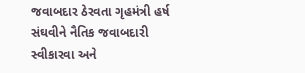જવાબદાર ઠેરવતા ગૃહમંત્રી હર્ષ સંઘવીને નૈતિક જવાબદારી સ્વીકારવા અને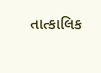તાત્કાલિક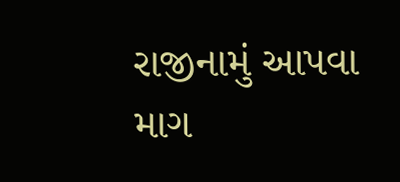રાજીનામું આપવા માગ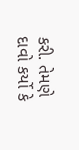કરી. તેમણે દાવો કર્યો કે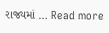રાજ્યમાં … Read more